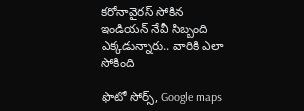కరోనావైరస్ సోకిన ఇండియన్ నేవీ సిబ్బంది ఎక్కడున్నారు.. వారికి ఎలా సోకింది

ఫొటో సోర్స్, Google maps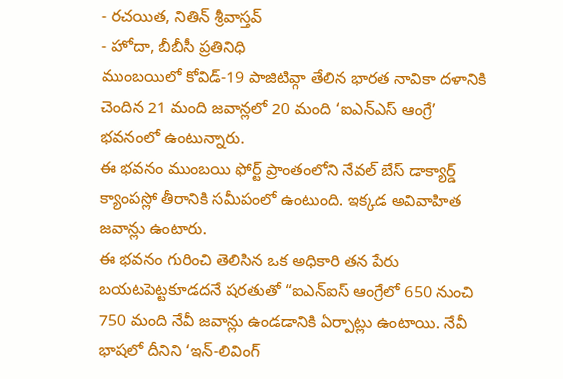- రచయిత, నితిన్ శ్రీవాస్తవ్
- హోదా, బీబీసీ ప్రతినిధి
ముంబయిలో కోవిడ్-19 పాజిటివ్గా తేలిన భారత నావికా దళానికి చెందిన 21 మంది జవాన్లలో 20 మంది ‘ఐఎన్ఎస్ ఆంగ్రే’ భవనంలో ఉంటున్నారు.
ఈ భవనం ముంబయి ఫోర్ట్ ప్రాంతంలోని నేవల్ బేస్ డాక్యార్డ్ క్యాంపస్లో తీరానికి సమీపంలో ఉంటుంది. ఇక్కడ అవివాహిత జవాన్లు ఉంటారు.
ఈ భవనం గురించి తెలిసిన ఒక అధికారి తన పేరు బయటపెట్టకూడదనే షరతుతో “ఐఎన్ఐస్ ఆంగ్రేలో 650 నుంచి 750 మంది నేవీ జవాన్లు ఉండడానికి ఏర్పాట్లు ఉంటాయి. నేవీ భాషలో దీనిని ‘ఇన్-లివింగ్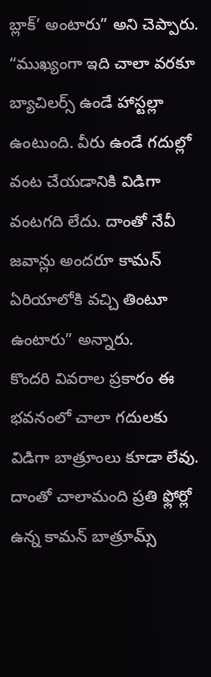బ్లాక్’ అంటారు” అని చెప్పారు.
“ముఖ్యంగా ఇది చాలా వరకూ బ్యాచిలర్స్ ఉండే హాస్టల్లా ఉంటుంది. వీరు ఉండే గదుల్లో వంట చేయడానికి విడిగా వంటగది లేదు. దాంతో నేవీ జవాన్లు అందరూ కామన్ ఏరియాలోకి వచ్చి తింటూ ఉంటారు” అన్నారు.
కొందరి వివరాల ప్రకారం ఈ భవనంలో చాలా గదులకు విడిగా బాత్రూంలు కూడా లేవు. దాంతో చాలామంది ప్రతి ఫ్లోర్లో ఉన్న కామన్ బాత్రూమ్స్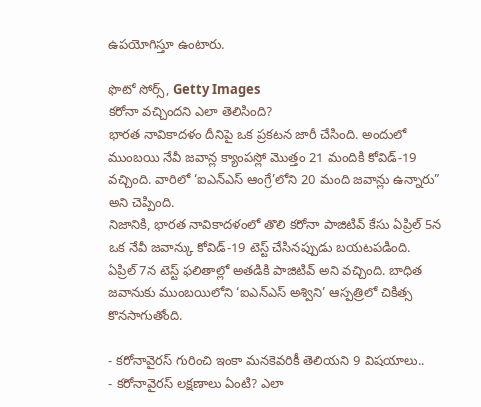ఉపయోగిస్తూ ఉంటారు.

ఫొటో సోర్స్, Getty Images
కరోనా వచ్చిందని ఎలా తెలిసింది?
భారత నావికాదళం దీనిపై ఒక ప్రకటన జారీ చేసింది. అందులో ముంబయి నేవీ జవాన్ల క్యాంపస్లో మొత్తం 21 మందికి కోవిడ్-19 వచ్చింది. వారిలో ‘ఐఎన్ఎస్ ఆంగ్రే’లోని 20 మంది జవాన్లు ఉన్నారు” అని చెప్పింది.
నిజానికి, భారత నావికాదళంలో తొలి కరోనా పాజిటివ్ కేసు ఏప్రిల్ 5న ఒక నేవీ జవాన్కు కోవిడ్-19 టెస్ట్ చేసినప్పుడు బయటపడింది.
ఏప్రిల్ 7న టెస్ట్ ఫలితాల్లో అతడికి పాజిటివ్ అని వచ్చింది. బాధిత జవానుకు ముంబయిలోని ‘ఐఎన్ఎస్ అశ్విని’ ఆస్పత్రిలో చికిత్స కొనసాగుతోంది.

- కరోనావైరస్ గురించి ఇంకా మనకెవరికీ తెలియని 9 విషయాలు..
- కరోనావైరస్ లక్షణాలు ఏంటి? ఎలా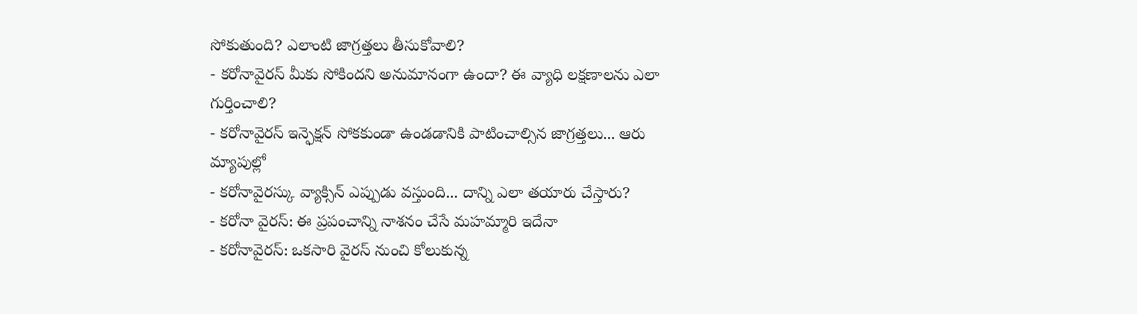సోకుతుంది? ఎలాంటి జాగ్రత్తలు తీసుకోవాలి?
- కరోనావైరస్ మీకు సోకిందని అనుమానంగా ఉందా? ఈ వ్యాధి లక్షణాలను ఎలా గుర్తించాలి?
- కరోనావైరస్ ఇన్ఫెక్షన్ సోకకుండా ఉండడానికి పాటించాల్సిన జాగ్రత్తలు... ఆరు మ్యాపుల్లో
- కరోనావైరస్కు వ్యాక్సిన్ ఎప్పుడు వస్తుంది... దాన్ని ఎలా తయారు చేస్తారు?
- కరోనా వైరస్: ఈ ప్రపంచాన్ని నాశనం చేసే మహమ్మారి ఇదేనా
- కరోనావైరస్: ఒకసారి వైరస్ నుంచి కోలుకున్న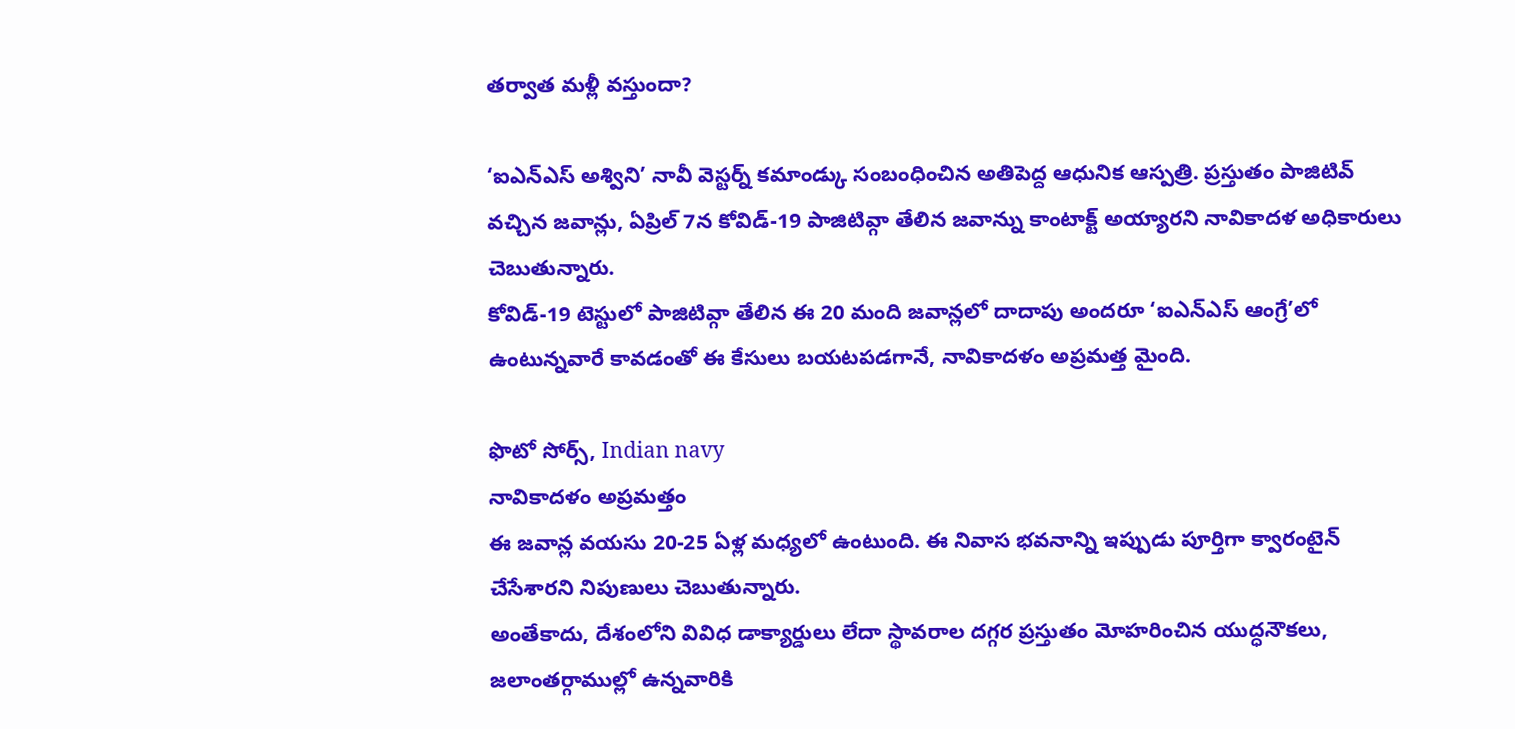తర్వాత మళ్లీ వస్తుందా?

‘ఐఎన్ఎస్ అశ్విని’ నావీ వెస్టర్న్ కమాండ్కు సంబంధించిన అతిపెద్ద ఆధునిక ఆస్పత్రి. ప్రస్తుతం పాజిటివ్ వచ్చిన జవాన్లు, ఏప్రిల్ 7న కోవిడ్-19 పాజిటివ్గా తేలిన జవాన్ను కాంటాక్ట్ అయ్యారని నావికాదళ అధికారులు చెబుతున్నారు.
కోవిడ్-19 టెస్టులో పాజిటివ్గా తేలిన ఈ 20 మంది జవాన్లలో దాదాపు అందరూ ‘ఐఎన్ఎస్ ఆంగ్రే’లో ఉంటున్నవారే కావడంతో ఈ కేసులు బయటపడగానే, నావికాదళం అప్రమత్త మైంది.

ఫొటో సోర్స్, Indian navy
నావికాదళం అప్రమత్తం
ఈ జవాన్ల వయసు 20-25 ఏళ్ల మధ్యలో ఉంటుంది. ఈ నివాస భవనాన్ని ఇప్పుడు పూర్తిగా క్వారంటైన్ చేసేశారని నిపుణులు చెబుతున్నారు.
అంతేకాదు, దేశంలోని వివిధ డాక్యార్డులు లేదా స్థావరాల దగ్గర ప్రస్తుతం మోహరించిన యుద్ధనౌకలు, జలాంతర్గాముల్లో ఉన్నవారికి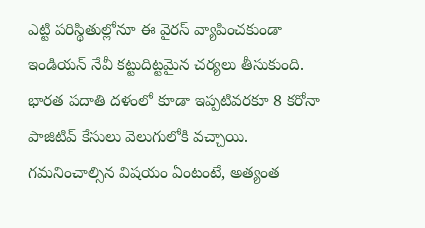ఎట్టి పరిస్థితుల్లోనూ ఈ వైరస్ వ్యాపించకుండా ఇండియన్ నేవీ కట్టుదిట్టమైన చర్యలు తీసుకుంది.
భారత పదాతి దళంలో కూడా ఇప్పటివరకూ 8 కరోనా పాజిటివ్ కేసులు వెలుగులోకి వచ్చాయి.
గమనించాల్సిన విషయం ఏంటంటే, అత్యంత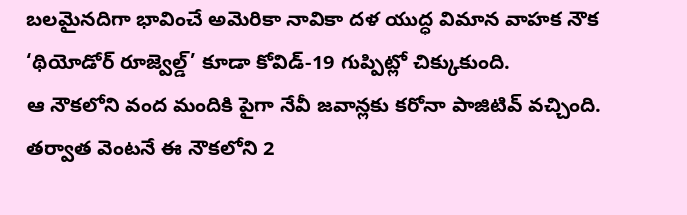బలమైనదిగా భావించే అమెరికా నావికా దళ యుద్ధ విమాన వాహక నౌక ‘థియోడోర్ రూజ్వెల్డ్’ కూడా కోవిడ్-19 గుప్పిట్లో చిక్కుకుంది.
ఆ నౌకలోని వంద మందికి పైగా నేవీ జవాన్లకు కరోనా పాజిటివ్ వచ్చింది. తర్వాత వెంటనే ఈ నౌకలోని 2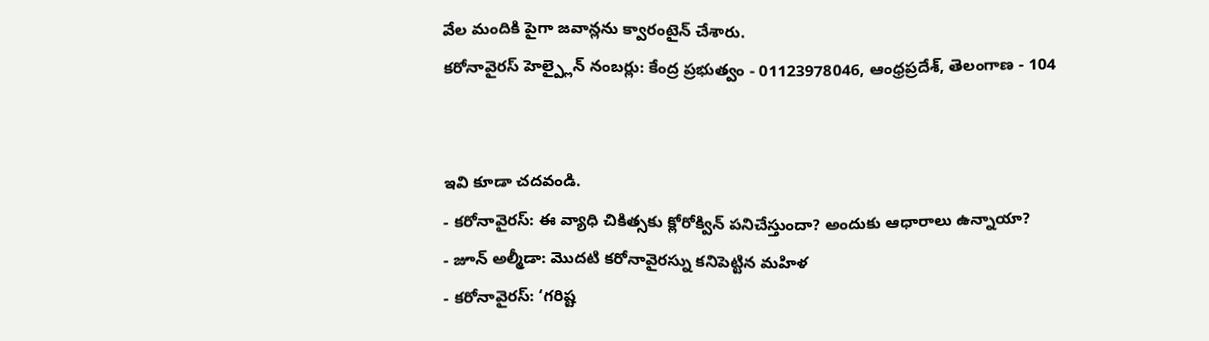వేల మందికి పైగా జవాన్లను క్వారంటైన్ చేశారు.
కరోనావైరస్ హెల్ప్లైన్ నంబర్లు: కేంద్ర ప్రభుత్వం - 01123978046, ఆంధ్రప్రదేశ్, తెలంగాణ - 104


ఇవి కూడా చదవండి.
- కరోనావైరస్: ఈ వ్యాధి చికిత్సకు క్లోరోక్విన్ పనిచేస్తుందా? అందుకు ఆధారాలు ఉన్నాయా?
- జూన్ అల్మీడా: మొదటి కరోనావైరస్ను కనిపెట్టిన మహిళ
- కరోనావైరస్: ‘గరిష్ట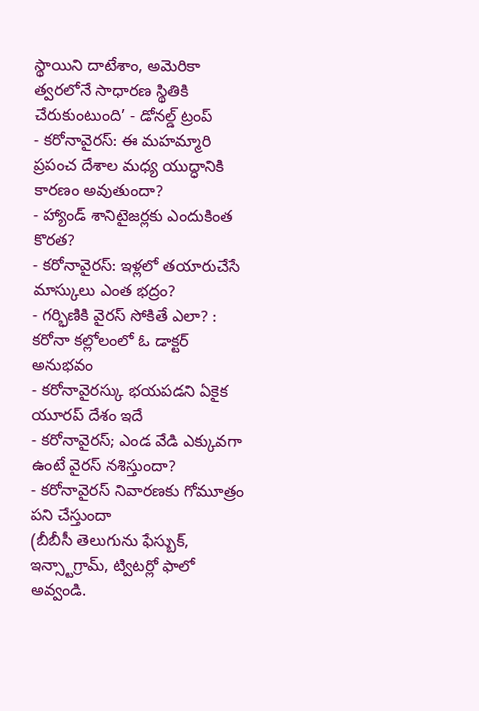స్థాయిని దాటేశాం, అమెరికా త్వరలోనే సాధారణ స్థితికి చేరుకుంటుంది’ - డోనల్డ్ ట్రంప్
- కరోనావైరస్: ఈ మహమ్మారి ప్రపంచ దేశాల మధ్య యుద్ధానికి కారణం అవుతుందా?
- హ్యాండ్ శానిటైజర్లకు ఎందుకింత కొరత?
- కరోనావైరస్: ఇళ్లలో తయారుచేసే మాస్కులు ఎంత భద్రం?
- గర్భిణికి వైరస్ సోకితే ఎలా? : కరోనా కల్లోలంలో ఓ డాక్టర్ అనుభవం
- కరోనావైరస్కు భయపడని ఏకైక యూరప్ దేశం ఇదే
- కరోనావైరస్; ఎండ వేడి ఎక్కువగా ఉంటే వైరస్ నశిస్తుందా?
- కరోనావైరస్ నివారణకు గోమూత్రం పని చేస్తుందా
(బీబీసీ తెలుగును ఫేస్బుక్, ఇన్స్టాగ్రామ్, ట్విటర్లో ఫాలో అవ్వండి.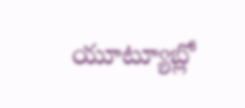యూట్యూబ్లో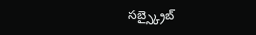సబ్స్క్రైబ్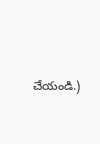చేయండి.)